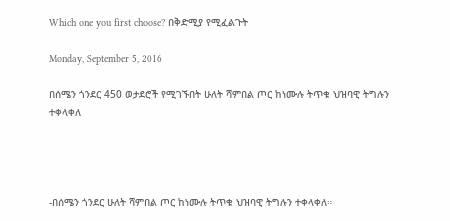Which one you first choose? በቅድሚያ የሚፈልጉት

Monday, September 5, 2016

በሰሜን ጎንደር 450 ወታደሮች የሚገኙበት ሁለት ሻምበል ጦር ከነሙሉ ትጥቁ ህዝባዊ ትግሉን ተቀላቀለ




-በሰሜን ጎንደር ሁለት ሻምበል ጦር ከነሙሉ ትጥቁ ህዝባዊ ትግሉን ተቀላቀለ።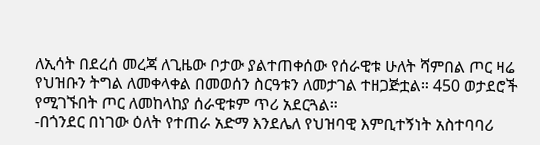ለኢሳት በደረሰ መረጃ ለጊዜው ቦታው ያልተጠቀሰው የሰራዊቱ ሁለት ሻምበል ጦር ዛሬ የህዝቡን ትግል ለመቀላቀል በመወሰን ስርዓቱን ለመታገል ተዘጋጅቷል። 450 ወታደሮች የሚገኙበት ጦር ለመከላከያ ሰራዊቱም ጥሪ አደርጓል።
-በጎንደር በነገው ዕለት የተጠራ አድማ እንደሌለ የህዝባዊ እምቢተኝነት አስተባባሪ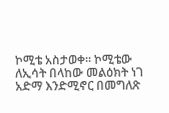ኮሚቴ አስታወቀ። ኮሚቴው ለኢሳት በላከው መልዕክት ነገ አድማ እንድሚኖር በመግለጽ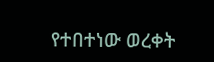የተበተነው ወረቀት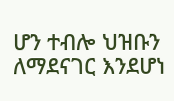ሆን ተብሎ ህዝቡን ለማደናገር እንደሆነ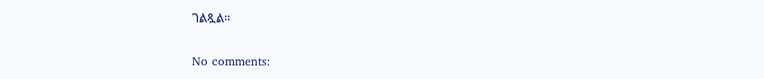ገልጿል።

No comments: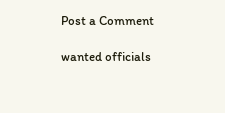Post a Comment

wanted officials